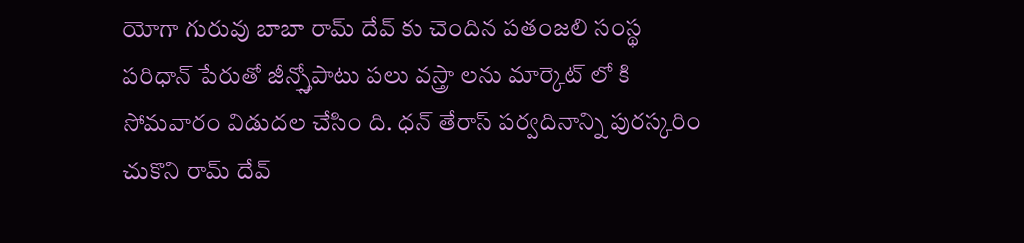యోగా గురువు బాబా రామ్ దేవ్ కు చెందిన పతంజలి సంస్థ పరిధాన్ పేరుతో జీన్స్తోపాటు పలు వస్త్రా లను మార్కెట్ లో కి సోమవారం విడుదల చేసిం ది. ధన్ తేరాస్ పర్వదినాన్ని పురస్కరిం చుకొని రామ్ దేవ్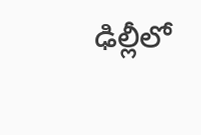ఢిల్లీలో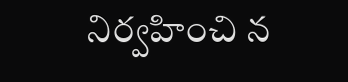నిర్వహించి న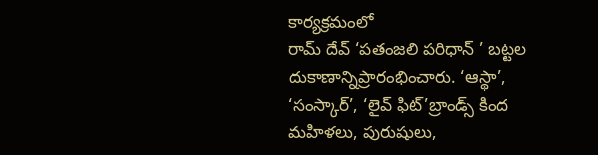కార్యక్రమంలో
రామ్ దేవ్ ‘పతంజలి పరిధాన్ ’ బట్టల దుకాణాన్నిప్రారంభించారు. ‘ఆస్థా’, ‘సంస్కార్’, ‘లైవ్ ఫిట్’బ్రాండ్స్ కింద మహిళలు, పురుషులు,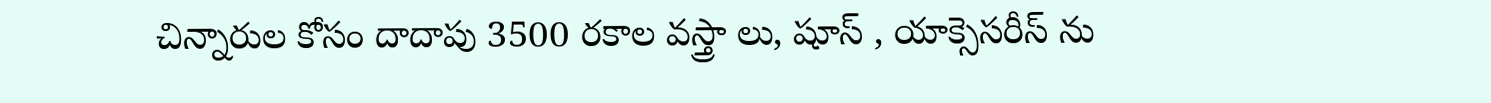చిన్నారుల కోసం దాదాపు 3500 రకాల వస్త్రా లు, షూస్ , యాక్సెసరీస్ ను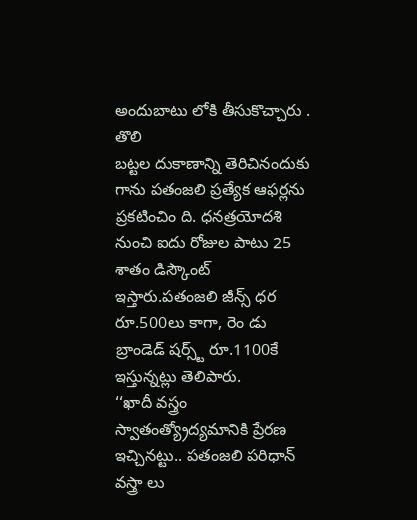అందుబాటు లోకి తీసుకొచ్చారు . తొలి
బట్టల దుకాణాన్ని తెరిచినందుకు గాను పతంజలి ప్రత్యేక ఆఫర్లను ప్రకటించిం ది. ధనత్రయోదశి నుంచి ఐదు రోజుల పాటు 25 శాతం డిస్కౌంట్ ఇస్తారు.పతంజలి జీన్స్ ధర రూ.500లు కాగా, రెం డు బ్రాండెడ్ షర్స్ట్ రూ.1100కే ఇస్తున్నట్లు తెలిపారు.
‘‘ఖాదీ వస్త్రం స్వాతంత్య్రోద్యమానికి ప్రేరణ ఇచ్చినట్టు.. పతంజలి పరిధాన్ వస్త్రా లు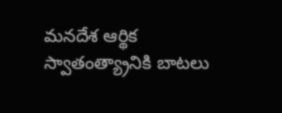మనదేశ ఆర్థిక స్వాతంత్య్రానికి బాటలు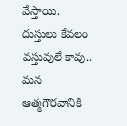వేస్తాయి. దుస్తులు కేవలం వస్తువులే కావు.. మన ఆత్మగౌరవానికి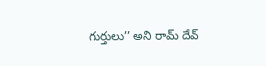గుర్తులు’’ అని రామ్ దేవ్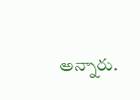అన్నారు.